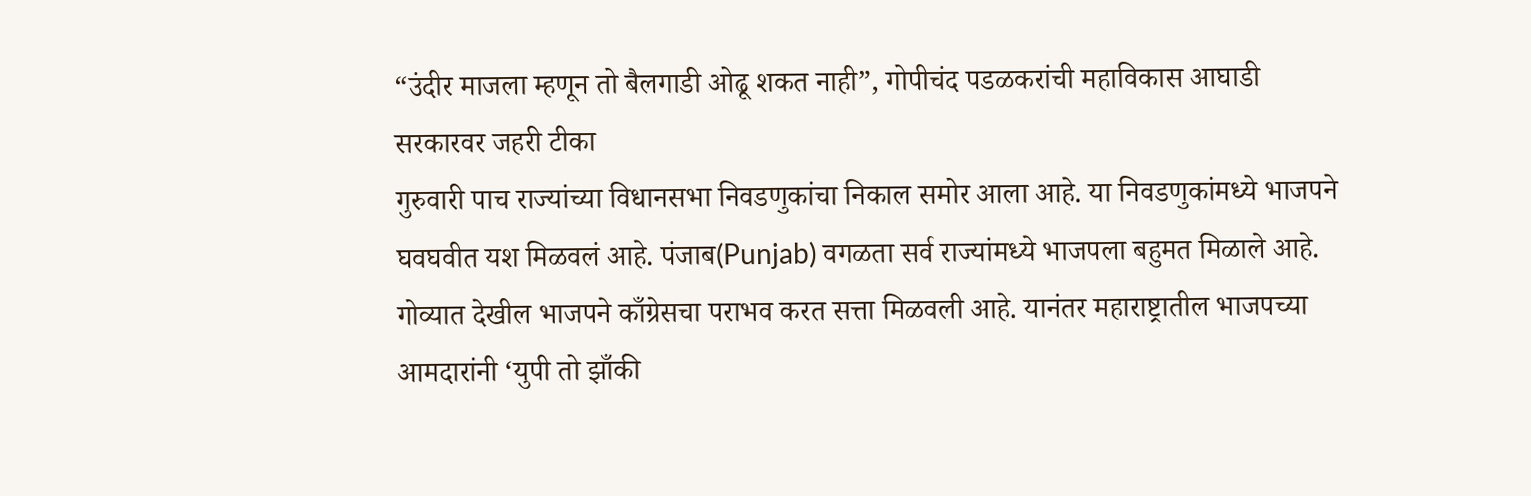“उंदीर माजला म्हणून तो बैलगाडी ओढू शकत नाही”, गोपीचंद पडळकरांची महाविकास आघाडी सरकारवर जहरी टीका
गुरुवारी पाच राज्यांच्या विधानसभा निवडणुकांचा निकाल समोर आला आहे. या निवडणुकांमध्ये भाजपने घवघवीत यश मिळवलं आहे. पंजाब(Punjab) वगळता सर्व राज्यांमध्ये भाजपला बहुमत मिळाले आहे. गोव्यात देखील भाजपने काँग्रेसचा पराभव करत सत्ता मिळवली आहे. यानंतर महाराष्ट्रातील भाजपच्या आमदारांनी ‘युपी तो झाँकी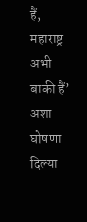हैं, महाराष्ट्र अभी बाकी हैं’ अशा घोषणा दिल्या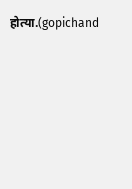होत्या.(gopichand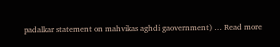padalkar statement on mahvikas aghdi gaovernment) … Read more